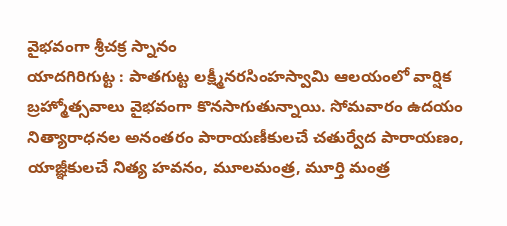వైభవంగా శ్రీచక్ర స్నానం
యాదగిరిగుట్ట : పాతగుట్ట లక్ష్మీనరసింహస్వామి ఆలయంలో వార్షిక బ్రహ్మోత్సవాలు వైభవంగా కొనసాగుతున్నాయి. సోమవారం ఉదయం నిత్యారాధనల అనంతరం పారాయణీకులచే చతుర్వేద పారాయణం, యాజ్ఞీకులచే నిత్య హవనం, మూలమంత్ర, మూర్తి మంత్ర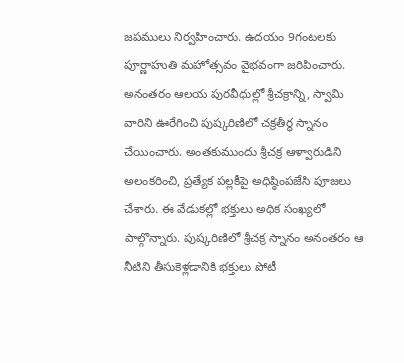జపములు నిర్వహించారు. ఉదయం 9గంటలకు పూర్ణాహుతి మహోత్సవం వైభవంగా జరిపించారు. అనంతరం ఆలయ పురవీధుల్లో శ్రీచక్రాన్ని, స్వామి వారిని ఊరేగించి పుష్కరిణిలో చక్రతీర్ధ స్నానం చేయించారు. అంతకుముందు శ్రీచక్ర ఆళ్వారుడిని అలంకరించి, ప్రత్యేక పల్లకీపై అధిష్ఠింపజేసి పూజలు చేశారు. ఈ వేడుకల్లో భక్తులు అధిక సంఖ్యలో పాల్గొన్నారు. పుష్కరిణిలో శ్రీచక్ర స్నానం అనంతరం ఆ నీటిని తీసుకెళ్లడానికి భక్తులు పోటీ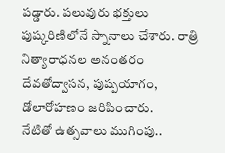పడ్డారు. పలువురు భక్తులు పుష్కరిణిలోనే స్నానాలు చేశారు. రాత్రి నిత్యారాధనల అనంతరం దేవతోద్వాసన, పుష్పయాగం, డోలారోహణం జరిపించారు.
నేటితో ఉత్సవాలు ముగింపు..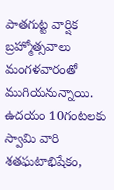పాతగుట్ట వార్షిక బ్రహ్మోత్సవాలు మంగళవారంతో ముగియనున్నాయి. ఉదయం 10గంటలకు స్వామి వారి శతఘటాభిషేకం,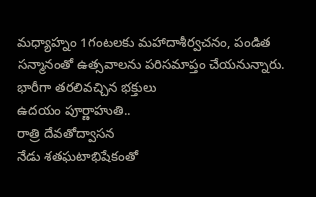మధ్యాహ్నం 1గంటలకు మహాదాశీర్వచనం, పండిత సన్మానంతో ఉత్సవాలను పరిసమాప్తం చేయనున్నారు.
భారీగా తరలివచ్చిన భక్తులు
ఉదయం పూర్ణాహుతి..
రాత్రి దేవతోద్వాసన
నేడు శతఘటాభిషేకంతో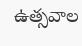ఉత్సవాల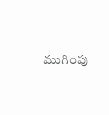ముగింపు